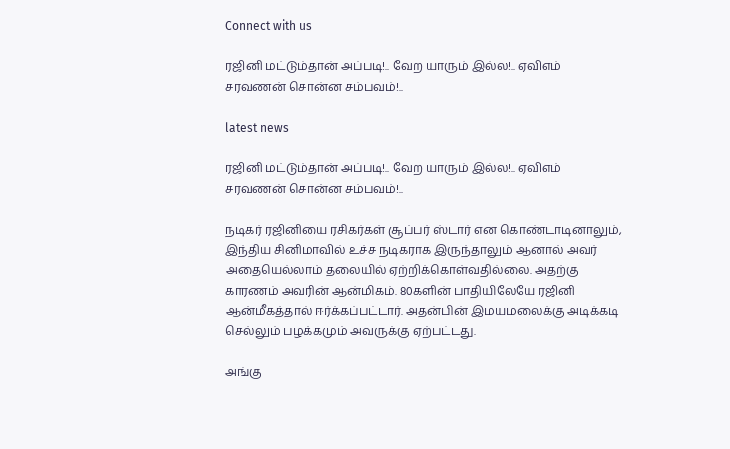Connect with us

ரஜினி மட்டும்தான் அப்படி!.. வேற யாரும் இல்ல!.. ஏவிஎம் சரவணன் சொன்ன சம்பவம்!..

latest news

ரஜினி மட்டும்தான் அப்படி!.. வேற யாரும் இல்ல!.. ஏவிஎம் சரவணன் சொன்ன சம்பவம்!..

நடிகர் ரஜினியை ரசிகர்கள் சூப்பர் ஸ்டார் என கொண்டாடினாலும், இந்திய சினிமாவில் உச்ச நடிகராக இருந்தாலும் ஆனால் அவர் அதையெல்லாம் தலையில் ஏற்றிக்கொள்வதில்லை. அதற்கு காரணம் அவரின் ஆன்மிகம். 80களின் பாதியிலேயே ரஜினி ஆன்மீகத்தால் ஈர்க்கப்பட்டார். அதன்பின் இமயமலைக்கு அடிக்கடி செல்லும் பழக்கமும் அவருக்கு ஏற்பட்டது.

அங்கு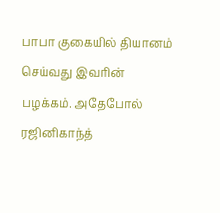பாபா குகையில் தியானம் செய்வது இவரின் பழக்கம். அதேபோல் ரஜினிகாந்த்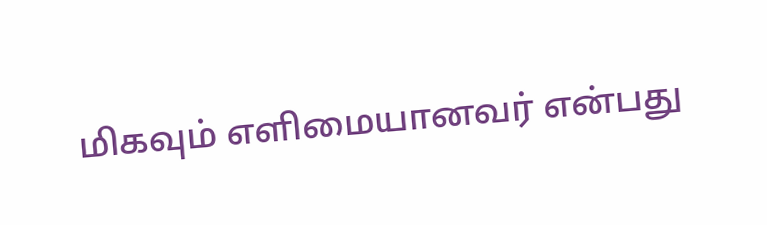மிகவும் எளிமையானவர் என்பது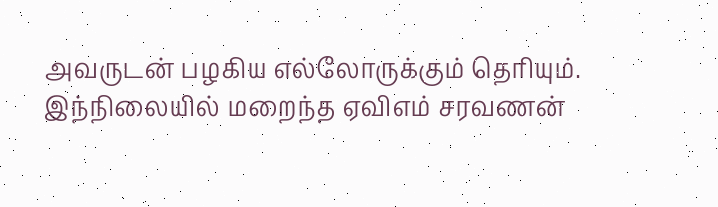அவருடன் பழகிய எல்லோருக்கும் தெரியும். இந்நிலையில் மறைந்த ஏவிஎம் சரவணன்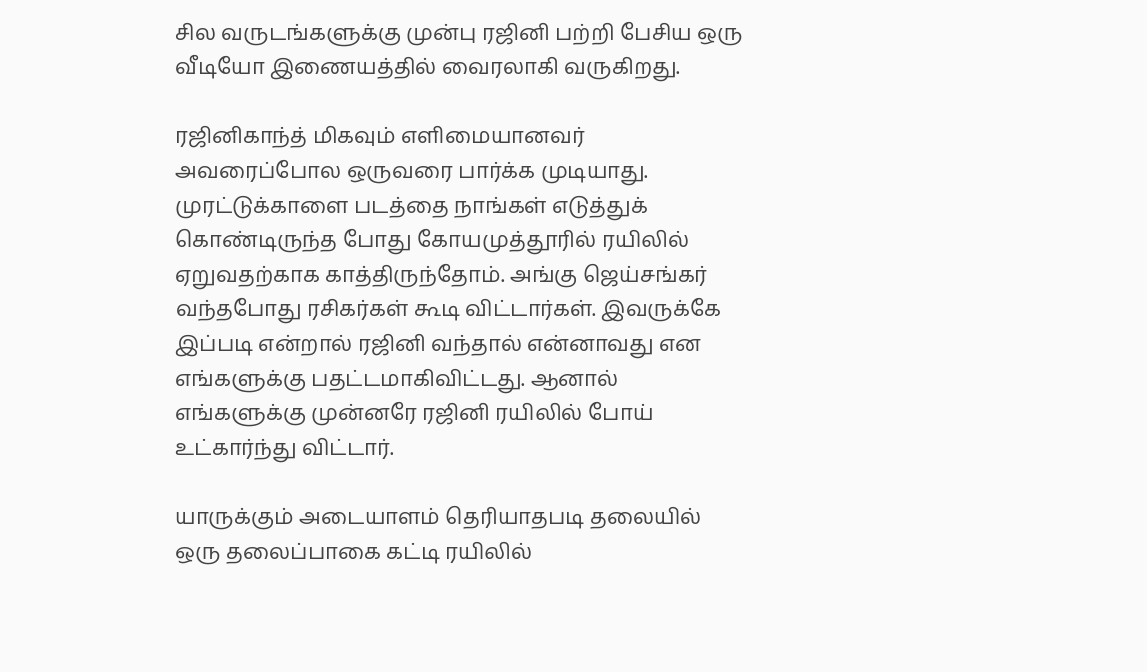சில வருடங்களுக்கு முன்பு ரஜினி பற்றி பேசிய ஒரு வீடியோ இணையத்தில் வைரலாகி வருகிறது.

ரஜினிகாந்த் மிகவும் எளிமையானவர் அவரைப்போல ஒருவரை பார்க்க முடியாது. முரட்டுக்காளை படத்தை நாங்கள் எடுத்துக் கொண்டிருந்த போது கோயமுத்தூரில் ரயிலில் ஏறுவதற்காக காத்திருந்தோம். அங்கு ஜெய்சங்கர் வந்தபோது ரசிகர்கள் கூடி விட்டார்கள். இவருக்கே இப்படி என்றால் ரஜினி வந்தால் என்னாவது என எங்களுக்கு பதட்டமாகிவிட்டது. ஆனால் எங்களுக்கு முன்னரே ரஜினி ரயிலில் போய் உட்கார்ந்து விட்டார்.

யாருக்கும் அடையாளம் தெரியாதபடி தலையில் ஒரு தலைப்பாகை கட்டி ரயிலில்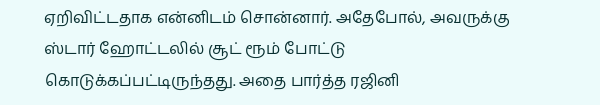ஏறிவிட்டதாக என்னிடம் சொன்னார். அதேபோல், அவருக்கு ஸ்டார் ஹோட்டலில் சூட் ரூம் போட்டு கொடுக்கப்பட்டிருந்தது. அதை பார்த்த ரஜினி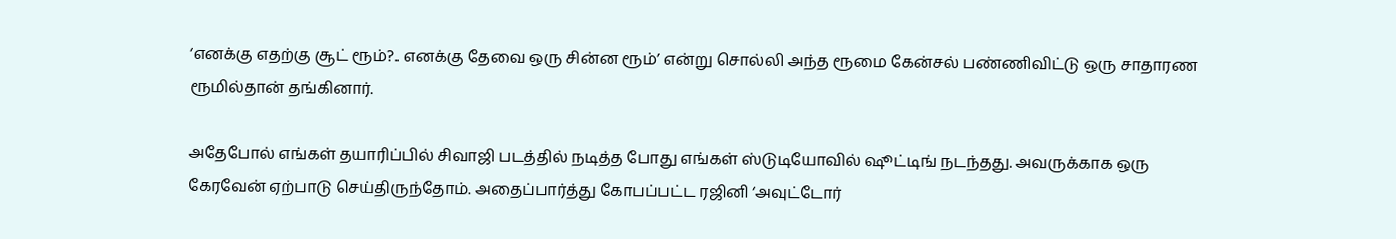‘எனக்கு எதற்கு சூட் ரூம்?.. எனக்கு தேவை ஒரு சின்ன ரூம்’ என்று சொல்லி அந்த ரூமை கேன்சல் பண்ணிவிட்டு ஒரு சாதாரண ரூமில்தான் தங்கினார்.

அதேபோல் எங்கள் தயாரிப்பில் சிவாஜி படத்தில் நடித்த போது எங்கள் ஸ்டுடியோவில் ஷூட்டிங் நடந்தது. அவருக்காக ஒரு கேரவேன் ஏற்பாடு செய்திருந்தோம். அதைப்பார்த்து கோபப்பட்ட ரஜினி ‘அவுட்டோர்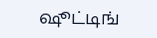ஷூட்டிங்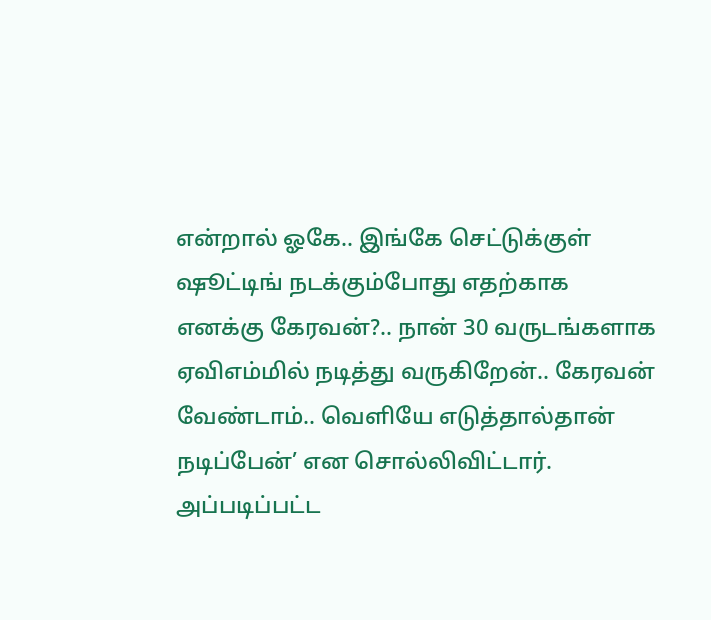என்றால் ஓகே.. இங்கே செட்டுக்குள் ஷூட்டிங் நடக்கும்போது எதற்காக எனக்கு கேரவன்?.. நான் 30 வருடங்களாக ஏவிஎம்மில் நடித்து வருகிறேன்.. கேரவன் வேண்டாம்.. வெளியே எடுத்தால்தான் நடிப்பேன்’ என சொல்லிவிட்டார். அப்படிப்பட்ட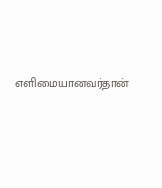எளிமையானவர்தான்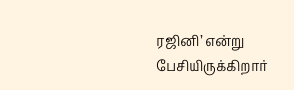ரஜினி’ என்று பேசியிருக்கிறார்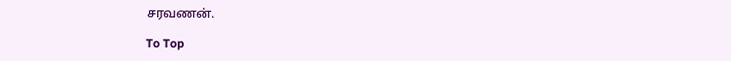சரவணன்.

To Top